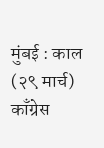मुंबई : काल (२९ मार्च) काँग्रेस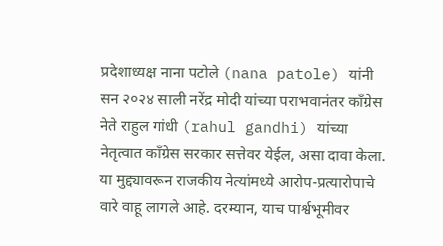प्रदेशाध्यक्ष नाना पटोले (nana patole) यांनी सन २०२४ साली नरेंद्र मोदी यांच्या पराभवानंतर काँग्रेस नेते राहुल गांधी (rahul gandhi) यांच्या नेतृत्वात काँग्रेस सरकार सत्तेवर येईल, असा दावा केला. या मुद्द्यावरून राजकीय नेत्यांमध्ये आरोप-प्रत्यारोपाचे वारे वाहू लागले आहे. दरम्यान, याच पार्श्वभूमीवर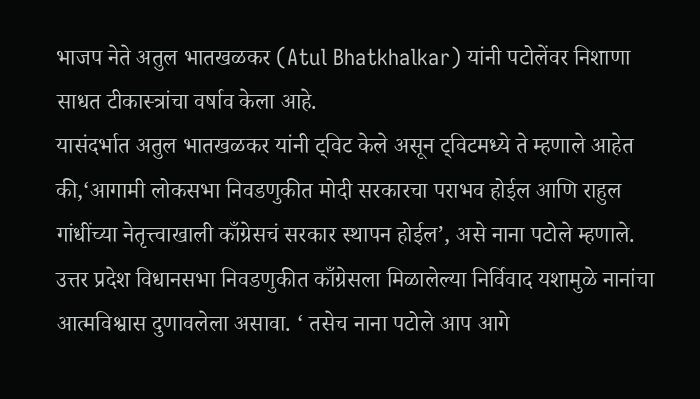भाजप नेते अतुल भातखळकर (Atul Bhatkhalkar) यांनी पटोलेंवर निशाणा साधत टीकास्त्रांचा वर्षाव केला आहे.
यासंदर्भात अतुल भातखळकर यांनी ट्विट केले असून ट्विटमध्ये ते म्हणाले आहेत की,‘आगामी लोकसभा निवडणुकीत मोदी सरकारचा पराभव होईल आणि राहुल गांधींच्या नेतृत्त्वाखाली काँग्रेसचं सरकार स्थापन होईल’, असे नाना पटोले म्हणाले. उत्तर प्रदेश विधानसभा निवडणुकीत काँग्रेसला मिळालेल्या निर्विवाद यशामुळे नानांचा आत्मविश्वास दुणावलेला असावा. ‘ तसेच नाना पटोले आप आगे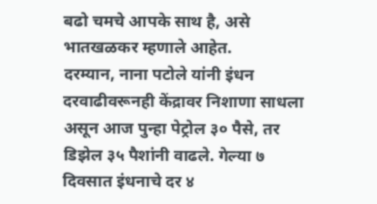बढो चमचे आपके साथ है, असे भातखळकर म्हणाले आहेत.
दरम्यान, नाना पटोले यांनी इंधन दरवाढीवरूनही केंद्रावर निशाणा साधला असून आज पुन्हा पेट्रोल ३० पैसे, तर डिझेल ३५ पैशांनी वाढले. गेल्या ७ दिवसात इंधनाचे दर ४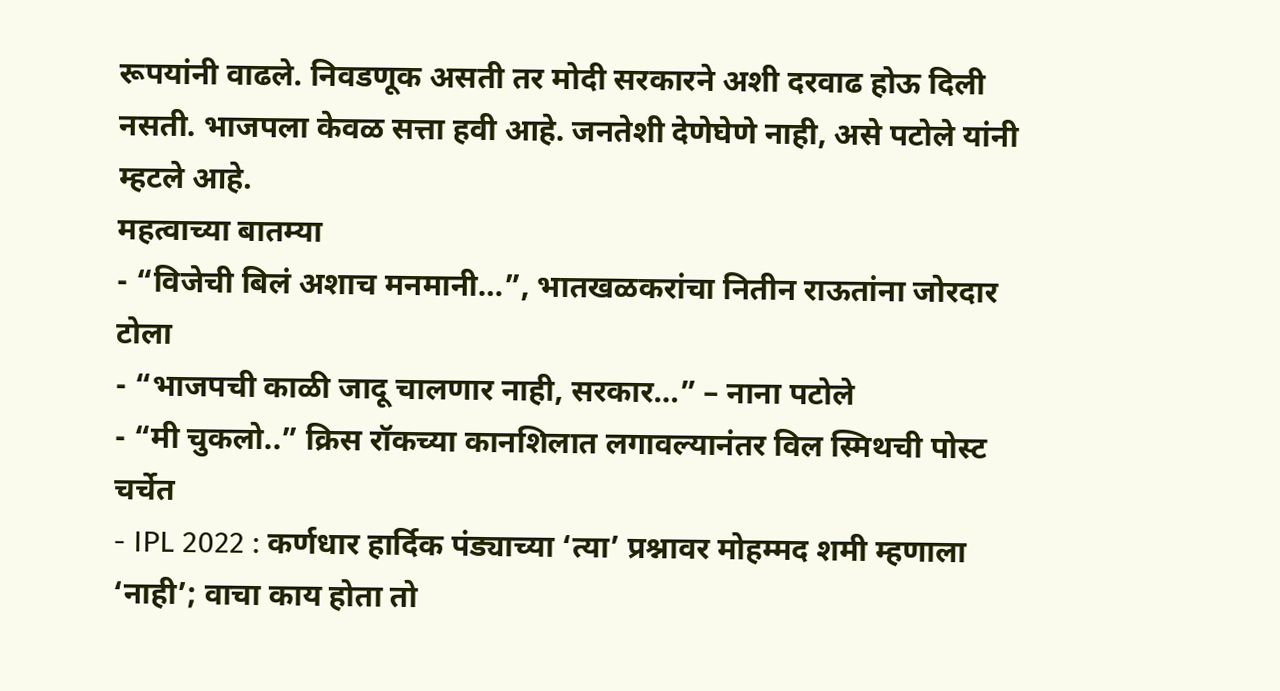रूपयांनी वाढले. निवडणूक असती तर मोदी सरकारने अशी दरवाढ होऊ दिली नसती. भाजपला केवळ सत्ता हवी आहे. जनतेशी देणेघेणे नाही, असे पटोले यांनी म्हटले आहे.
महत्वाच्या बातम्या
- “विजेची बिलं अशाच मनमानी…”, भातखळकरांचा नितीन राऊतांना जोरदार टोला
- “भाजपची काळी जादू चालणार नाही, सरकार…” – नाना पटोले
- “मी चुकलो..” क्रिस रॉकच्या कानशिलात लगावल्यानंतर विल स्मिथची पोस्ट चर्चेत
- IPL 2022 : कर्णधार हार्दिक पंड्याच्या ‘त्या’ प्रश्नावर मोहम्मद शमी म्हणाला ‘नाही’; वाचा काय होता तो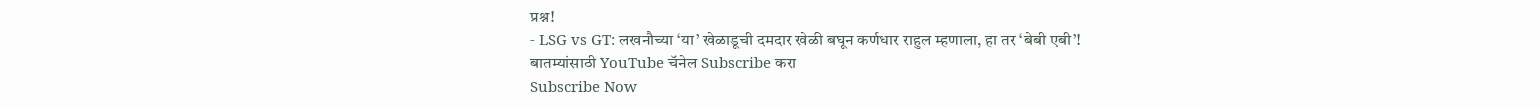प्रश्न!
- LSG vs GT: लखनौच्या ‘या’ खेळाडूची दमदार खेळी बघून कर्णधार राहुल म्हणाला, हा तर ‘बेबी एबी’!
बातम्यांसाठी YouTube चॅनेल Subscribe करा
Subscribe Now